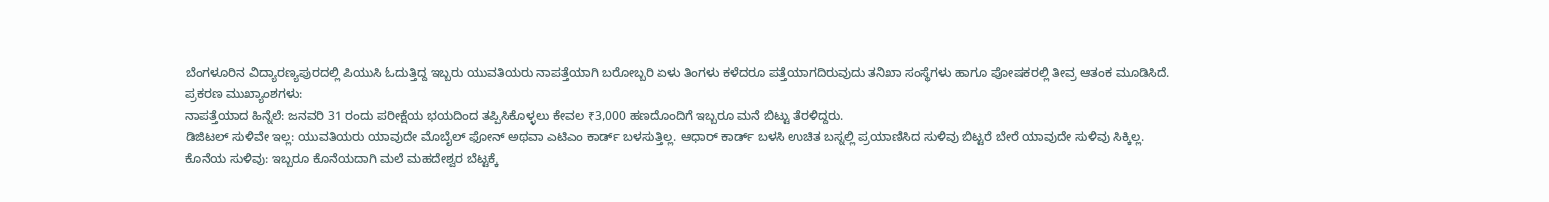ಬೆಂಗಳೂರಿನ ವಿದ್ಯಾರಣ್ಯಪುರದಲ್ಲಿ ಪಿಯುಸಿ ಓದುತ್ತಿದ್ದ ಇಬ್ಬರು ಯುವತಿಯರು ನಾಪತ್ತೆಯಾಗಿ ಬರೋಬ್ಬರಿ ಏಳು ತಿಂಗಳು ಕಳೆದರೂ ಪತ್ತೆಯಾಗದಿರುವುದು ತನಿಖಾ ಸಂಸ್ಥೆಗಳು ಹಾಗೂ ಪೋಷಕರಲ್ಲಿ ತೀವ್ರ ಆತಂಕ ಮೂಡಿಸಿದೆ.
ಪ್ರಕರಣ ಮುಖ್ಯಾಂಶಗಳು:
ನಾಪತ್ತೆಯಾದ ಹಿನ್ನೆಲೆ: ಜನವರಿ 31 ರಂದು ಪರೀಕ್ಷೆಯ ಭಯದಿಂದ ತಪ್ಪಿಸಿಕೊಳ್ಳಲು ಕೇವಲ ₹3,000 ಹಣದೊಂದಿಗೆ ಇಬ್ಬರೂ ಮನೆ ಬಿಟ್ಟು ತೆರಳಿದ್ದರು.
ಡಿಜಿಟಲ್ ಸುಳಿವೇ ಇಲ್ಲ: ಯುವತಿಯರು ಯಾವುದೇ ಮೊಬೈಲ್ ಫೋನ್ ಅಥವಾ ಎಟಿಎಂ ಕಾರ್ಡ್ ಬಳಸುತ್ತಿಲ್ಲ. ಆಧಾರ್ ಕಾರ್ಡ್ ಬಳಸಿ ಉಚಿತ ಬಸ್ನಲ್ಲಿ ಪ್ರಯಾಣಿಸಿದ ಸುಳಿವು ಬಿಟ್ಟರೆ ಬೇರೆ ಯಾವುದೇ ಸುಳಿವು ಸಿಕ್ಕಿಲ್ಲ.
ಕೊನೆಯ ಸುಳಿವು: ಇಬ್ಬರೂ ಕೊನೆಯದಾಗಿ ಮಲೆ ಮಹದೇಶ್ವರ ಬೆಟ್ಟಕ್ಕೆ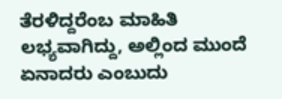ತೆರಳಿದ್ದರೆಂಬ ಮಾಹಿತಿ ಲಭ್ಯವಾಗಿದ್ದು, ಅಲ್ಲಿಂದ ಮುಂದೆ ಏನಾದರು ಎಂಬುದು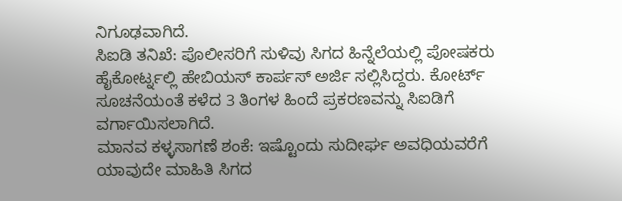ನಿಗೂಢವಾಗಿದೆ.
ಸಿಐಡಿ ತನಿಖೆ: ಪೊಲೀಸರಿಗೆ ಸುಳಿವು ಸಿಗದ ಹಿನ್ನೆಲೆಯಲ್ಲಿ ಪೋಷಕರು ಹೈಕೋರ್ಟ್ನಲ್ಲಿ ಹೇಬಿಯಸ್ ಕಾರ್ಪಸ್ ಅರ್ಜಿ ಸಲ್ಲಿಸಿದ್ದರು. ಕೋರ್ಟ್ ಸೂಚನೆಯಂತೆ ಕಳೆದ 3 ತಿಂಗಳ ಹಿಂದೆ ಪ್ರಕರಣವನ್ನು ಸಿಐಡಿಗೆ ವರ್ಗಾಯಿಸಲಾಗಿದೆ.
ಮಾನವ ಕಳ್ಳಸಾಗಣೆ ಶಂಕೆ: ಇಷ್ಟೊಂದು ಸುದೀರ್ಘ ಅವಧಿಯವರೆಗೆ ಯಾವುದೇ ಮಾಹಿತಿ ಸಿಗದ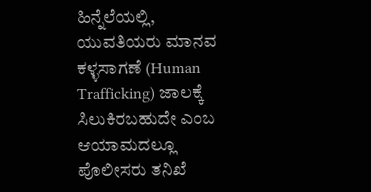ಹಿನ್ನೆಲೆಯಲ್ಲಿ, ಯುವತಿಯರು ಮಾನವ ಕಳ್ಳಸಾಗಣೆ (Human Trafficking) ಜಾಲಕ್ಕೆ ಸಿಲುಕಿರಬಹುದೇ ಎಂಬ ಆಯಾಮದಲ್ಲೂ ಪೊಲೀಸರು ತನಿಖೆ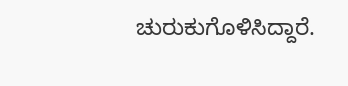ಚುರುಕುಗೊಳಿಸಿದ್ದಾರೆ.